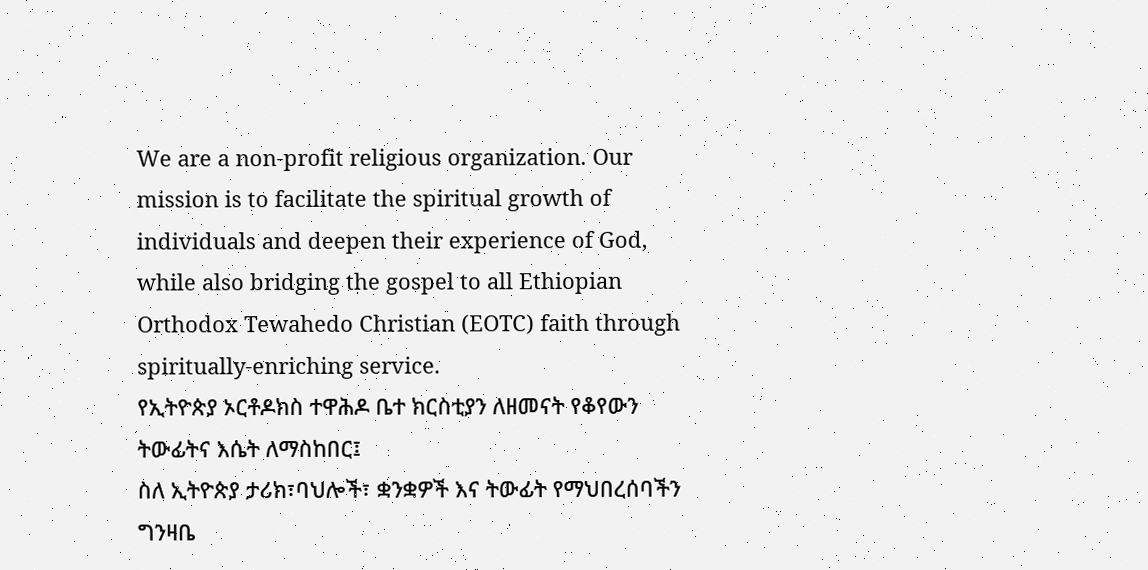We are a non-profit religious organization. Our mission is to facilitate the spiritual growth of individuals and deepen their experience of God, while also bridging the gospel to all Ethiopian Orthodox Tewahedo Christian (EOTC) faith through spiritually-enriching service.
የኢትዮጵያ ኦርቶዶክስ ተዋሕዶ ቤተ ክርስቲያን ለዘመናት የቆየውን ትውፊትና እሴት ለማስከበር፤
ስለ ኢትዮጵያ ታሪክ፣ባህሎች፣ ቋንቋዎች እና ትውፊት የማህበረሰባችን ግንዛቤ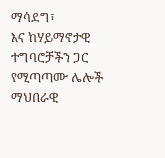ማሳደግ፣
እና ከሃይማኖታዊ ተግባሮቻችን ጋር የሚጣጣሙ ሌሎች ማህበራዊ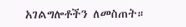አገልግሎቶችን ለመስጠት።